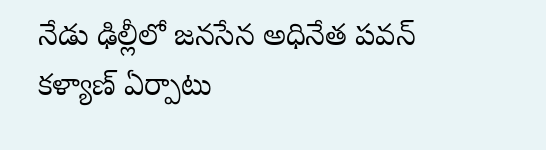నేడు ఢిల్లీలో జనసేన అధినేత పవన్ కళ్యాణ్ ఏర్పాటు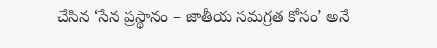చేసిన ‘సేన ప్రస్థానం – జాతీయ సమగ్రత కోసం’ అనే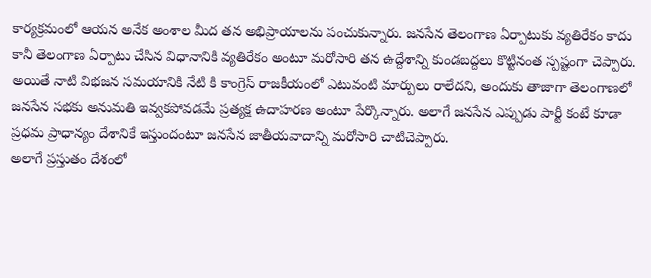కార్యక్రమంలో ఆయన అనేక అంశాల మీద తన అభిప్రాయాలను పంచుకున్నారు. జనసేన తెలంగాణ ఏర్పాటుకు వ్యతిరేకం కాదు కానీ తెలంగాణ ఏర్పాటు చేసిన విధానానికి వ్యతిరేకం అంటూ మరోసారి తన ఉద్దేశాన్ని కుండబద్దలు కొట్టినంత స్పష్టంగా చెప్పారు.
అయితే నాటి విభజన సమయానికి నేటి కి కాంగ్రెస్ రాజకీయంలో ఎటువంటి మార్పులు రాలేదని, అందుకు తాజాగా తెలంగాణలో జనసేన సభకు అనుమతి ఇవ్వకపోవడమే ప్రత్యక్ష ఉదాహరణ అంటూ పేర్కొన్నారు. అలాగే జనసేన ఎప్పుడు పార్టీ కంటే కూడా ప్రధమ ప్రాధాన్యం దేశానికే ఇస్తుందంటూ జనసేన జాతీయవాదాన్ని మరోసారి చాటిచెప్పారు.
అలాగే ప్రస్తుతం దేశంలో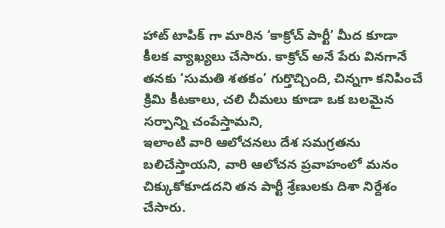హాట్ టాపిక్ గా మారిన ‘కాక్రోచ్ పార్టీ’ మీద కూడా కీలక వ్యాఖ్యలు చేసారు. కాక్రోచ్ అనే పేరు వినగానే తనకు ‘సుమతి శతకం’ గుర్తొచ్చింది, చిన్నగా కనిపించే క్రిమి కీటకాలు, చలి చీమలు కూడా ఒక బలమైన సర్పాన్ని చంపేస్తామని,
ఇలాంటి వారి ఆలోచనలు దేశ సమగ్రతను బలిచేస్తాయని, వారి ఆలోచన ప్రవాహంలో మనం చిక్కుకోకూడదని తన పార్టీ శ్రేణులకు దిశా నిర్దేశం చేసారు.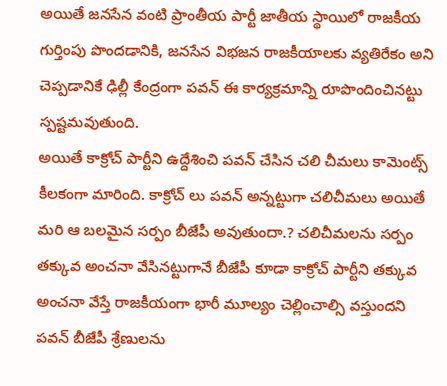అయితే జనసేన వంటి ప్రాంతీయ పార్టీ జాతీయ స్థాయిలో రాజకీయ గుర్తింపు పొందడానికి, జనసేన విభజన రాజకీయాలకు వ్యతిరేకం అని చెప్పడానికే ఢిల్లీ కేంద్రంగా పవన్ ఈ కార్యక్రమాన్ని రూపొందించినట్టు స్పష్టమవుతుంది.
అయితే కాక్రోచ్ పార్టీని ఉద్దేశించి పవన్ చేసిన చలి చీమలు కామెంట్స్ కీలకంగా మారింది. కాక్రోచ్ లు పవన్ అన్నట్టుగా చలిచీమలు అయితే మరి ఆ బలమైన సర్పం బీజేపీ అవుతుందా.? చలిచీమలను సర్పం తక్కువ అంచనా వేసినట్టుగానే బీజేపీ కూడా కాక్రోచ్ పార్టీని తక్కువ అంచనా వేస్తే రాజకీయంగా భారీ మూల్యం చెల్లించాల్సి వస్తుందని పవన్ బీజేపీ శ్రేణులను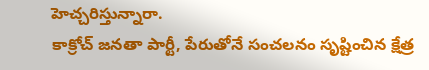హెచ్చరిస్తున్నారా.
కాక్రోచ్ జనతా పార్టీ, పేరుతోనే సంచలనం సృష్టించిన క్షేత్ర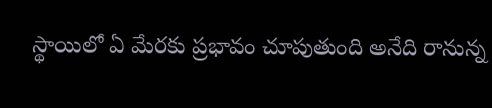స్థాయిలో ఏ మేరకు ప్రభావం చూపుతుంది అనేది రానున్న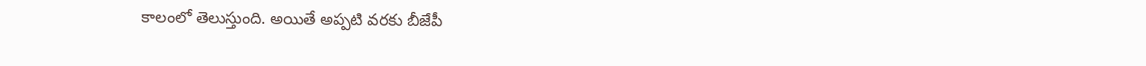కాలంలో తెలుస్తుంది. అయితే అప్పటి వరకు బీజేపీ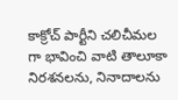కాక్రోచ్ పార్టీని చలిచీమల గా భావించి వాటి తాలూకా నిరశనలను, నినాదాలను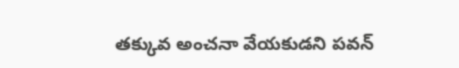తక్కువ అంచనా వేయకుడని పవన్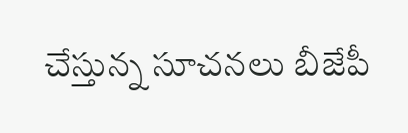చేస్తున్న సూచనలు బీజేపీ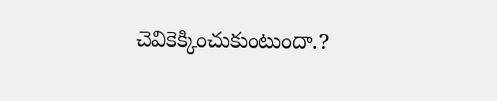చెవికెక్కించుకుంటుందా.?